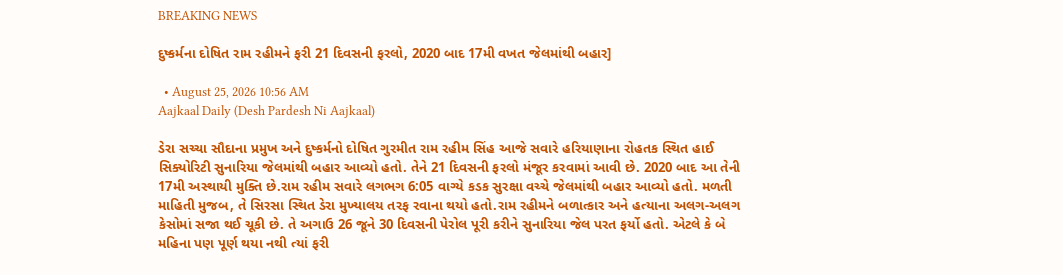BREAKING NEWS

દુષ્કર્મના દોષિત રામ રહીમને ફરી 21 દિવસની ફરલો, 2020 બાદ 17મી વખત જેલમાંથી બહાર]

  • August 25, 2026 10:56 AM
Aajkaal Daily (Desh Pardesh Ni Aajkaal)

ડેરા સચ્ચા સૌદાના પ્રમુખ અને દુષ્કર્મનો દોષિત ગુરમીત રામ રહીમ સિંહ આજે સવારે હરિયાણાના રોહતક સ્થિત હાઈ સિક્યોરિટી સુનારિયા જેલમાંથી બહાર આવ્યો હતો. તેને 21 દિવસની ફરલો મંજૂર કરવામાં આવી છે. 2020 બાદ આ તેની 17મી અસ્થાયી મુક્તિ છે.રામ રહીમ સવારે લગભગ 6:05 વાગ્યે કડક સુરક્ષા વચ્ચે જેલમાંથી બહાર આવ્યો હતો. મળતી માહિતી મુજબ, તે સિરસા સ્થિત ડેરા મુખ્યાલય તરફ રવાના થયો હતો.રામ રહીમને બળાત્કાર અને હત્યાના અલગ-અલગ કેસોમાં સજા થઈ ચૂકી છે. તે અગાઉ 26 જૂને 30 દિવસની પેરોલ પૂરી કરીને સુનારિયા જેલ પરત ફર્યો હતો. એટલે કે બે મહિના પણ પૂર્ણ થયા નથી ત્યાં ફરી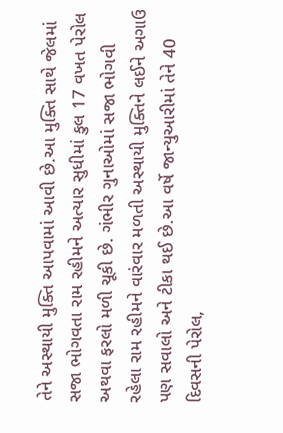તેને અસ્થાયી મુક્તિ આપવામાં આવી છે.આ મુક્તિ સાથે જેલમાં સજા ભોગવતા રામ રહીમને અત્યાર સુધીમાં કુલ 17 વખત પેરોલ અથવા ફરલો મળી ચૂકી છે. ગંભીર ગુનાઓમાં સજા ભોગવી રહેલા રામ રહીમને વારંવાર મળતી અસ્થાયી મુક્તિને લઈને અગાઉ પણ સવાલો અને ટીકા થઈ છે.આ વર્ષે જાન્યુઆરીમાં તેને 40 દિવસની પેરોલ,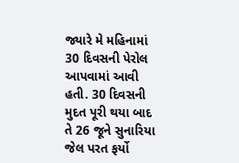જ્યારે મે મહિનામાં 30 દિવસની પેરોલ આપવામાં આવી હતી. 30 દિવસની મુદત પૂરી થયા બાદ તે 26 જૂને સુનારિયા જેલ પરત ફર્યો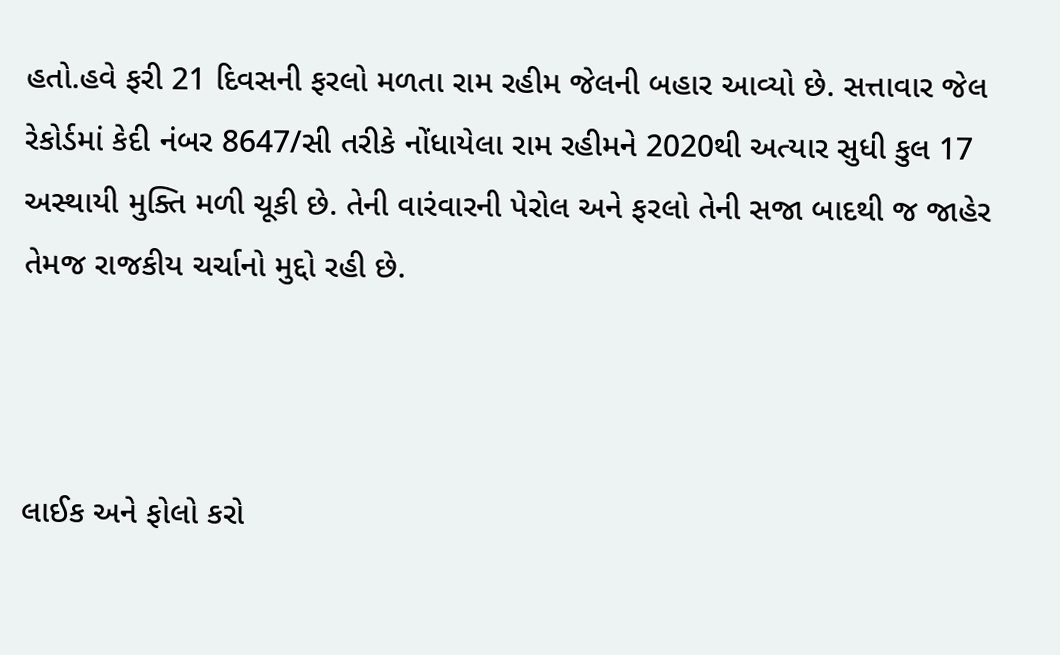હતો.હવે ફરી 21 દિવસની ફરલો મળતા રામ રહીમ જેલની બહાર આવ્યો છે. સત્તાવાર જેલ રેકોર્ડમાં કેદી નંબર 8647/સી તરીકે નોંધાયેલા રામ રહીમને 2020થી અત્યાર સુધી કુલ 17 અસ્થાયી મુક્તિ મળી ચૂકી છે. તેની વારંવારની પેરોલ અને ફરલો તેની સજા બાદથી જ જાહેર તેમજ રાજકીય ચર્ચાનો મુદ્દો રહી છે.



લાઈક અને ફોલો કરો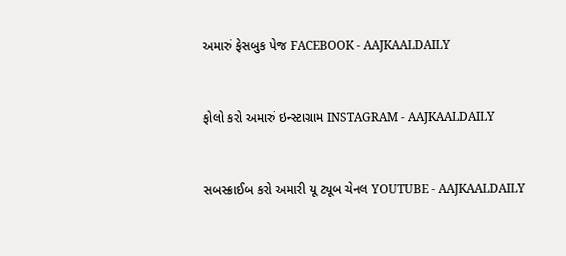અમારું ફેસબુક પેજ FACEBOOK - AAJKAALDAILY


ફોલો કરો અમારું ઇન્સ્ટાગ્રામ INSTAGRAM - AAJKAALDAILY


સબસ્ક્રાઈબ કરો અમારી યૂ ટ્યૂબ ચેનલ YOUTUBE - AAJKAALDAILY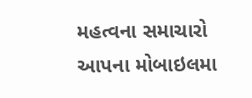મહત્વના સમાચારો આપના મોબાઇલમા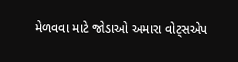મેળવવા માટે જોડાઓ અમારા વોટ્સએપ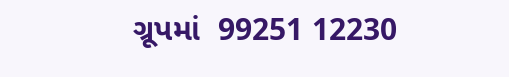ગ્રૂપમાં  99251 12230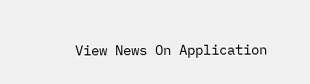View News On Application